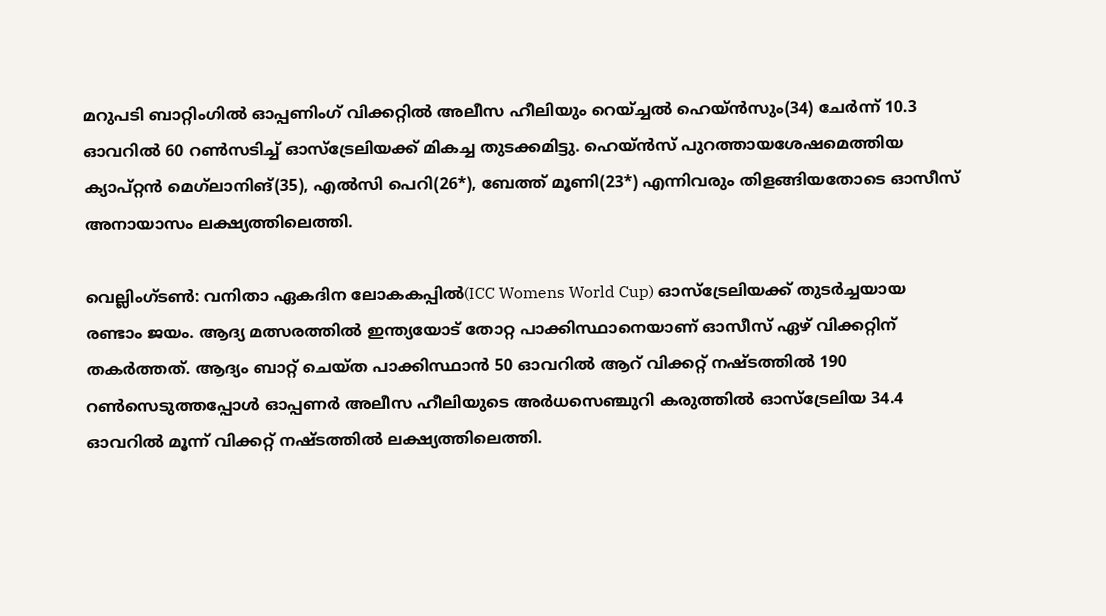മറുപടി ബാറ്റിംഗില്‍ ഓപ്പണിംഗ് വിക്കറ്റില്‍ അലീസ ഹീലിയും റെയ്ച്ചല്‍ ഹെയ്ന്‍സും(34) ചേര്‍ന്ന് 10.3 ഓവറില്‍ 60 റണ്‍സടിച്ച് ഓസ്ട്രേലിയക്ക് മികച്ച തുടക്കമിട്ടു. ഹെയ്ന്‍സ് പുറത്തായശേഷമെത്തിയ ക്യാപ്റ്റന്‍ മെഗ്‌ലാനിങ്(35), എല്‍സി പെറി(26*), ബേത്ത് മൂണി(23*) എന്നിവരും തിളങ്ങിയതോടെ ഓസീസ് അനായാസം ലക്ഷ്യത്തിലെത്തി.

വെല്ലിംഗ്ടണ്‍: വനിതാ ഏകദിന ലോകകപ്പില്‍(ICC Womens World Cup) ഓസ്ട്രേലിയക്ക് തുടര്‍ച്ചയായ രണ്ടാം ജയം. ആദ്യ മത്സരത്തില്‍ ഇന്ത്യയോട് തോറ്റ പാക്കിസ്ഥാനെയാണ് ഓസീസ് ഏഴ് വിക്കറ്റിന് തകര്‍ത്തത്. ആദ്യം ബാറ്റ് ചെയ്ത പാക്കിസ്ഥാന്‍ 50 ഓവറില്‍ ആറ് വിക്കറ്റ് നഷ്ടത്തില്‍ 190 റണ്‍സെടുത്തപ്പോള്‍ ഓപ്പണര്‍ അലീസ ഹീലിയുടെ അര്‍ധസെഞ്ചുറി കരുത്തില്‍ ഓസ്ട്രേലിയ 34.4 ഓവറില്‍ മൂന്ന് വിക്കറ്റ് നഷ്ടത്തില്‍ ലക്ഷ്യത്തിലെത്തി.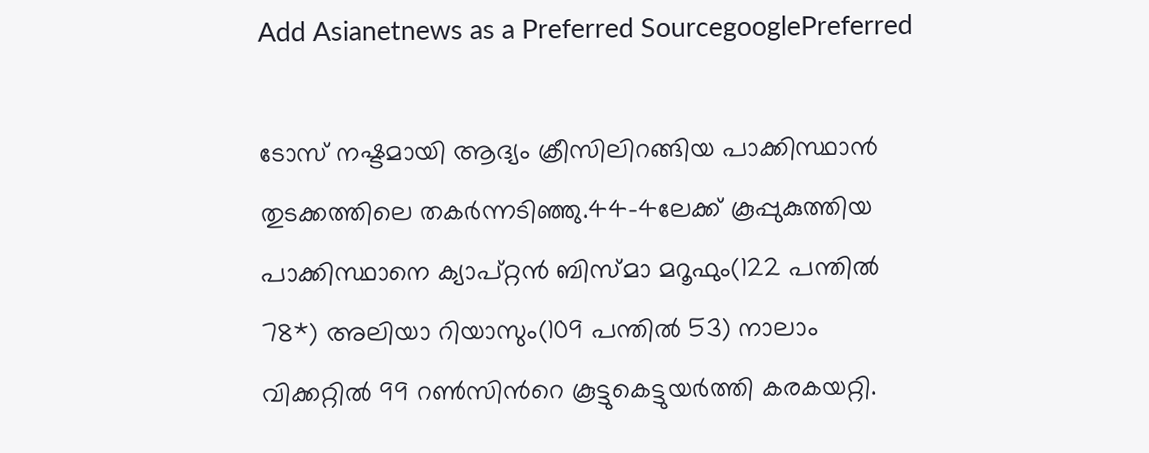Add Asianetnews as a Preferred SourcegooglePreferred

ടോസ് നഷ്ടമായി ആദ്യം ക്രീസിലിറങ്ങിയ പാക്കിസ്ഥാന്‍ തുടക്കത്തിലെ തകര്‍ന്നടിഞ്ഞു.44-4ലേക്ക് കൂപ്പുകുത്തിയ പാക്കിസ്ഥാനെ ക്യാപ്റ്റന്‍ ബിസ്മാ മറൂഫും(122 പന്തില്‍ 78*) അലിയാ റിയാസും(109 പന്തില്‍ 53) നാലാം വിക്കറ്റില്‍ 99 റണ്‍സിന്‍റെ കൂട്ടുകെട്ടുയര്‍ത്തി കരകയറ്റി.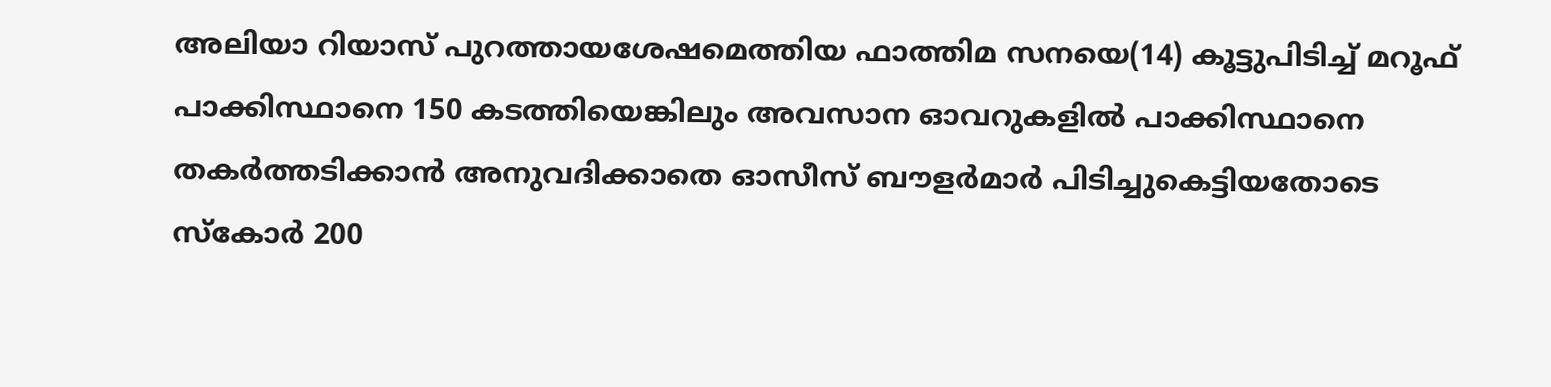അലിയാ റിയാസ് പുറത്തായശേഷമെത്തിയ ഫാത്തിമ സനയെ(14) കൂട്ടുപിടിച്ച് മറൂഫ് പാക്കിസ്ഥാനെ 150 കടത്തിയെങ്കിലും അവസാന ഓവറുകളില്‍ പാക്കിസ്ഥാനെ തകര്‍ത്തടിക്കാന്‍ അനുവദിക്കാതെ ഓസീസ് ബൗളര്‍മാര്‍ പിടിച്ചുകെട്ടിയതോടെ സ്കോര്‍ 200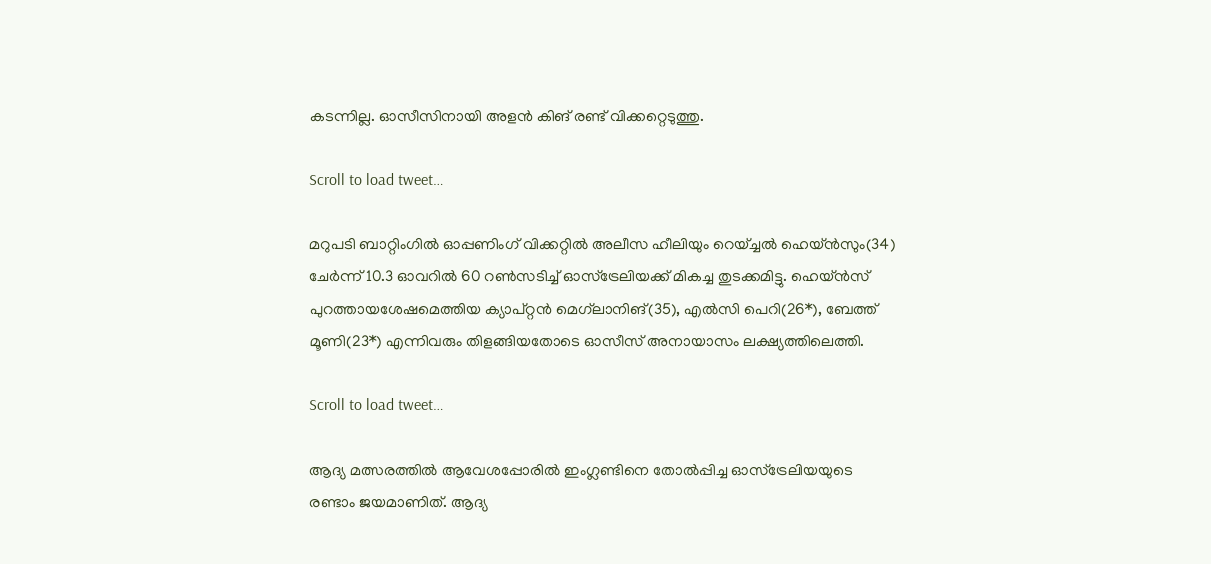കടന്നില്ല. ഓസീസിനായി അളന്‍ കിങ് രണ്ട് വിക്കറ്റെടുത്തു.

Scroll to load tweet…

മറുപടി ബാറ്റിംഗില്‍ ഓപ്പണിംഗ് വിക്കറ്റില്‍ അലീസ ഹീലിയും റെയ്ച്ചല്‍ ഹെയ്ന്‍സും(34) ചേര്‍ന്ന് 10.3 ഓവറില്‍ 60 റണ്‍സടിച്ച് ഓസ്ട്രേലിയക്ക് മികച്ച തുടക്കമിട്ടു. ഹെയ്ന്‍സ് പുറത്തായശേഷമെത്തിയ ക്യാപ്റ്റന്‍ മെഗ്‌ലാനിങ്(35), എല്‍സി പെറി(26*), ബേത്ത് മൂണി(23*) എന്നിവരും തിളങ്ങിയതോടെ ഓസീസ് അനായാസം ലക്ഷ്യത്തിലെത്തി.

Scroll to load tweet…

ആദ്യ മത്സരത്തില്‍ ആവേശപ്പോരില്‍ ഇംഗ്ലണ്ടിനെ തോല്‍പ്പിച്ച ഓസ്ട്രേലിയയുടെ രണ്ടാം ജയമാണിത്. ആദ്യ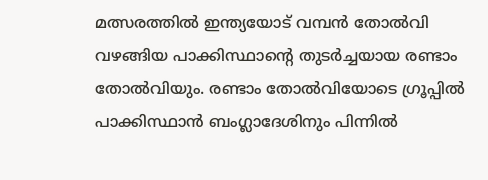മത്സരത്തില്‍ ഇന്ത്യയോട് വമ്പന്‍ തോല്‍വി വഴങ്ങിയ പാക്കിസ്ഥാന്‍റെ തുടര്‍ച്ചയായ രണ്ടാം തോല്‍വിയും. രണ്ടാം തോല്‍വിയോടെ ഗ്രൂപ്പില്‍ പാക്കിസ്ഥാന്‍ ബംഗ്ലാദേശിനും പിന്നില്‍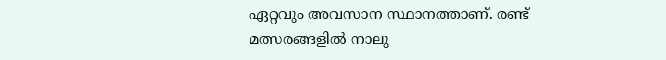ഏറ്റവും അവസാന സ്ഥാനത്താണ്. രണ്ട് മത്സരങ്ങളില്‍ നാലു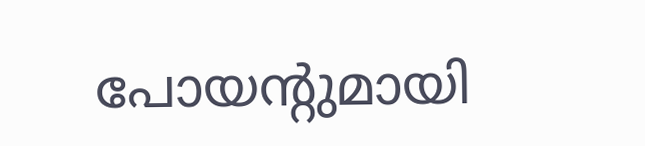പോയന്‍റുമായി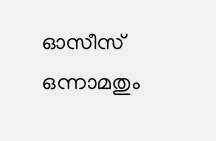ഓസീസ് ഒന്നാമതും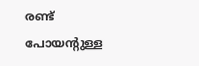രണ്ട് പോയന്‍റുള്ള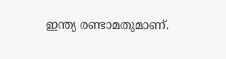ഇന്ത്യ രണ്ടാമതുമാണ്.